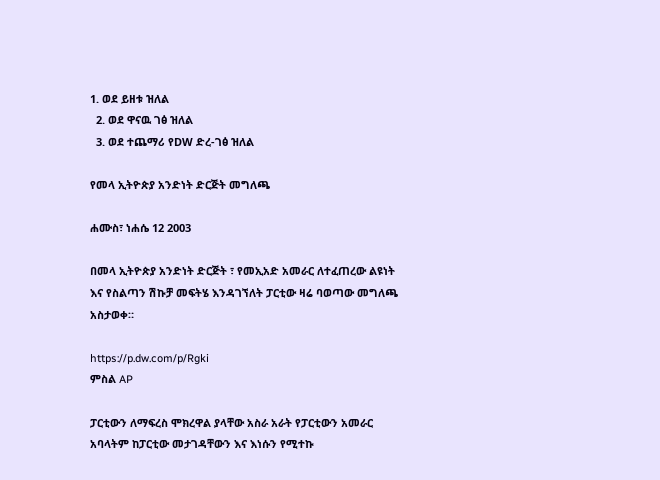1. ወደ ይዘቱ ዝለል
  2. ወደ ዋናዉ ገፅ ዝለል
  3. ወደ ተጨማሪ የDW ድረ-ገፅ ዝለል

የመላ ኢትዮጵያ አንድነት ድርጅት መግለጫ

ሐሙስ፣ ነሐሴ 12 2003

በመላ ኢትዮጵያ አንድነት ድርጅት ፣ የመኢአድ አመራር ለተፈጠረው ልዩነት እና የስልጣን ሽኩቻ መፍትሄ እንዳገኘለት ፓርቲው ዛሬ ባወጣው መግለጫ አስታወቀ።

https://p.dw.com/p/Rgki
ምስል AP

ፓርቲውን ለማፍረስ ሞክረዋል ያላቸው አስራ አራት የፓርቲውን አመራር አባላትም ከፓርቲው መታገዳቸውን እና እነሱን የሚተኩ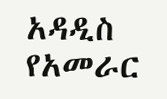አዳዲስ የአመራር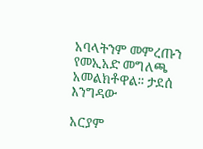አባላትንም መምረጡን የመኢአድ መግለጫ አመልክቶዋል። ታደሰ እንግዳው

አርያም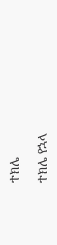ተክሌ

ተክሌ የኋላ